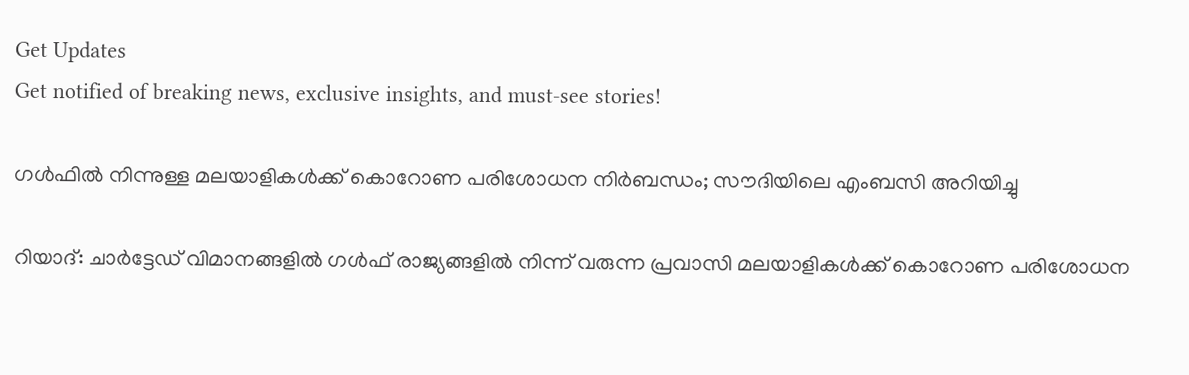Get Updates
Get notified of breaking news, exclusive insights, and must-see stories!

ഗള്‍ഫില്‍ നിന്നുള്ള മലയാളികള്‍ക്ക് കൊറോണ പരിശോധന നിര്‍ബന്ധം; സൗദിയിലെ എംബസി അറിയിച്ചു

റിയാദ്: ചാര്‍ട്ടേഡ് വിമാനങ്ങളില്‍ ഗള്‍ഫ് രാജ്യങ്ങളില്‍ നിന്ന് വരുന്ന പ്രവാസി മലയാളികള്‍ക്ക് കൊറോണ പരിശോധന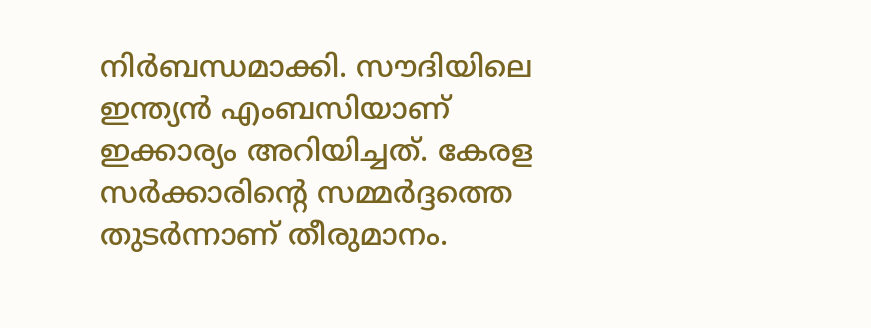നിര്‍ബന്ധമാക്കി. സൗദിയിലെ ഇന്ത്യന്‍ എംബസിയാണ് ഇക്കാര്യം അറിയിച്ചത്. കേരള സര്‍ക്കാരിന്റെ സമ്മര്‍ദ്ദത്തെ തുടര്‍ന്നാണ് തീരുമാനം.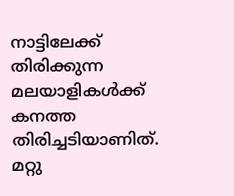നാട്ടിലേക്ക് തിരിക്കുന്ന മലയാളികള്‍ക്ക് കനത്ത തിരിച്ചടിയാണിത്. മറ്റു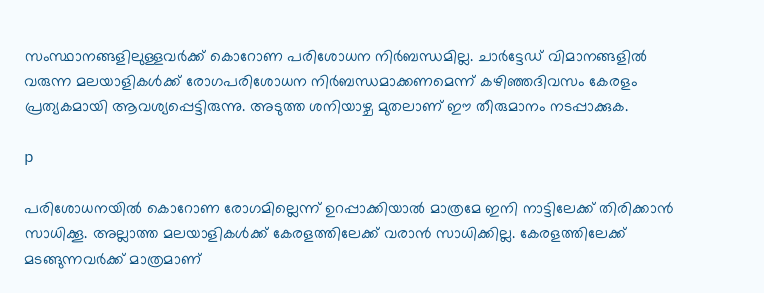സംസ്ഥാനങ്ങളിലുള്ളവര്‍ക്ക് കൊറോണ പരിശോധന നിര്‍ബന്ധമില്ല. ചാര്‍ട്ടേഡ് വിമാനങ്ങളില്‍ വരുന്ന മലയാളികള്‍ക്ക് രോഗപരിശോധന നിര്‍ബന്ധമാക്കണമെന്ന് കഴിഞ്ഞദിവസം കേരളം പ്രത്യകമായി ആവശ്യപ്പെട്ടിരുന്നു. അടുത്ത ശനിയാഴ്ച മുതലാണ് ഈ തീരുമാനം നടപ്പാക്കുക.

p

പരിശോധനയില്‍ കൊറോണ രോഗമില്ലെന്ന് ഉറപ്പാക്കിയാല്‍ മാത്രമേ ഇനി നാട്ടിലേക്ക് തിരിക്കാന്‍ സാധിക്കൂ. അല്ലാത്ത മലയാളികള്‍ക്ക് കേരളത്തിലേക്ക് വരാന്‍ സാധിക്കില്ല. കേരളത്തിലേക്ക് മടങ്ങുന്നവര്‍ക്ക് മാത്രമാണ്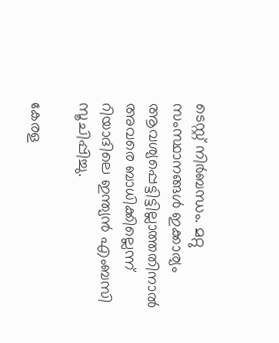ടെസ്റ്റ് നിര്‍ബന്ധം. മറ്റു സംസ്ഥാനങ്ങള്‍ ഇക്കാര്യം ആവശ്യപ്പെട്ടിട്ടില്ലാത്തതിനാല്‍ അവരെ ബാധിക്കില്ലെന്ന് റിയാദിലെ ഇന്ത്യന്‍ എംബസി സൂചിപ്പിച്ചു.

കേരള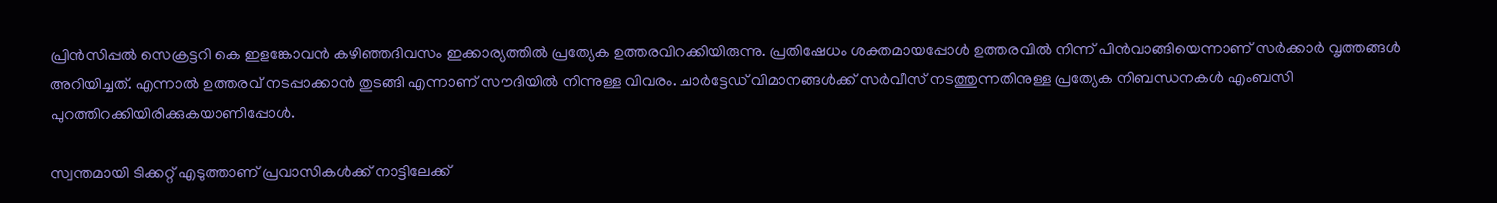പ്രിന്‍സിപ്പല്‍ സെക്രട്ടറി കെ ഇളങ്കോവന്‍ കഴിഞ്ഞദിവസം ഇക്കാര്യത്തില്‍ പ്രത്യേക ഉത്തരവിറക്കിയിരുന്നു. പ്രതിഷേധം ശക്തമായപ്പോള്‍ ഉത്തരവില്‍ നിന്ന് പിന്‍വാങ്ങിയെന്നാണ് സര്‍ക്കാര്‍ വൃത്തങ്ങള്‍ അറിയിച്ചത്. എന്നാല്‍ ഉത്തരവ് നടപ്പാക്കാന്‍ തുടങ്ങി എന്നാണ് സൗദിയില്‍ നിന്നുള്ള വിവരം. ചാര്‍ട്ടേഡ് വിമാനങ്ങള്‍ക്ക് സര്‍വീസ് നടത്തുന്നതിനുള്ള പ്രത്യേക നിബന്ധനകള്‍ എംബസി പുറത്തിറക്കിയിരിക്കുകയാണിപ്പോള്‍.

സ്വന്തമായി ടിക്കറ്റ് എടുത്താണ് പ്രവാസികള്‍ക്ക് നാട്ടിലേക്ക്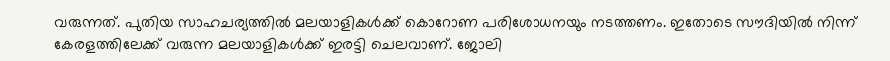വരുന്നത്. പുതിയ സാഹചര്യത്തില്‍ മലയാളികള്‍ക്ക് കൊറോണ പരിശോധനയും നടത്തണം. ഇതോടെ സൗദിയില്‍ നിന്ന് കേരളത്തിലേക്ക് വരുന്ന മലയാളികള്‍ക്ക് ഇരട്ടി ചെലവാണ്. ജോലി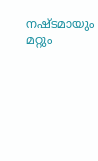നഷ്ടമായും മറ്റും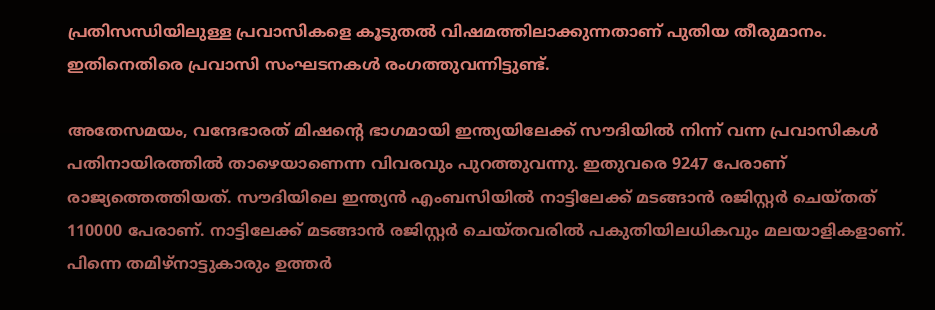പ്രതിസന്ധിയിലുള്ള പ്രവാസികളെ കൂടുതല്‍ വിഷമത്തിലാക്കുന്നതാണ് പുതിയ തീരുമാനം. ഇതിനെതിരെ പ്രവാസി സംഘടനകള്‍ രംഗത്തുവന്നിട്ടുണ്ട്.

അതേസമയം, വന്ദേഭാരത് മിഷന്റെ ഭാഗമായി ഇന്ത്യയിലേക്ക് സൗദിയില്‍ നിന്ന് വന്ന പ്രവാസികള്‍ പതിനായിരത്തില്‍ താഴെയാണെന്ന വിവരവും പുറത്തുവന്നു. ഇതുവരെ 9247 പേരാണ് രാജ്യത്തെത്തിയത്. സൗദിയിലെ ഇന്ത്യന്‍ എംബസിയില്‍ നാട്ടിലേക്ക് മടങ്ങാന്‍ രജിസ്റ്റര്‍ ചെയ്തത് 110000 പേരാണ്. നാട്ടിലേക്ക് മടങ്ങാന്‍ രജിസ്റ്റര്‍ ചെയ്തവരില്‍ പകുതിയിലധികവും മലയാളികളാണ്. പിന്നെ തമിഴ്‌നാട്ടുകാരും ഉത്തര്‍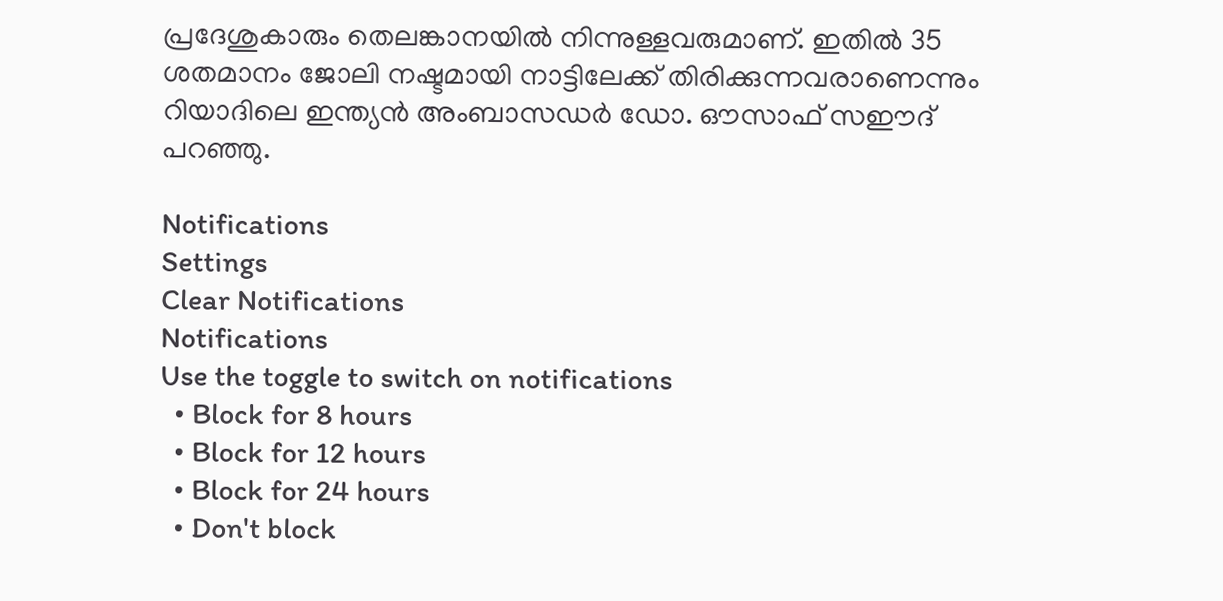പ്രദേശുകാരും തെലങ്കാനയില്‍ നിന്നുള്ളവരുമാണ്. ഇതില്‍ 35 ശതമാനം ജോലി നഷ്ടമായി നാട്ടിലേക്ക് തിരിക്കുന്നവരാണെന്നും റിയാദിലെ ഇന്ത്യന്‍ അംബാസഡര്‍ ഡോ. ഔസാഫ് സഈദ് പറഞ്ഞു.

Notifications
Settings
Clear Notifications
Notifications
Use the toggle to switch on notifications
  • Block for 8 hours
  • Block for 12 hours
  • Block for 24 hours
  • Don't block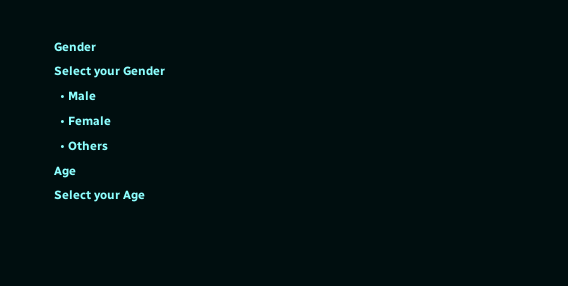Gender
Select your Gender
  • Male
  • Female
  • Others
Age
Select your Age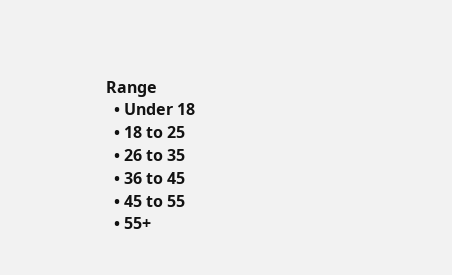Range
  • Under 18
  • 18 to 25
  • 26 to 35
  • 36 to 45
  • 45 to 55
  • 55+